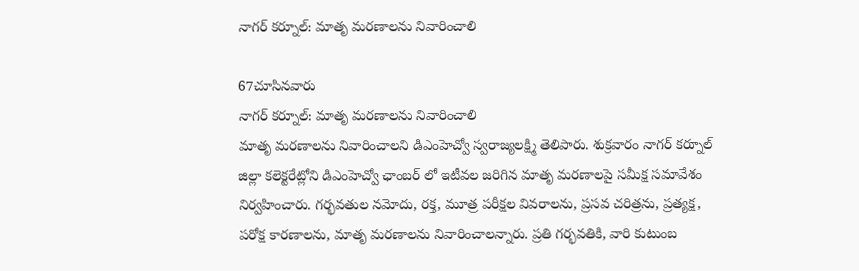నాగర్ కర్నూల్: మాతృ మరణాలను నివారించాలి

67చూసినవారు
నాగర్ కర్నూల్: మాతృ మరణాలను నివారించాలి
మాతృ మరణాలను నివారించాలని డిఎంహెచ్వో స్వరాజ్యలక్ష్మి తెలిపారు. శుక్రవారం నాగర్ కర్నూల్ జిల్లా కలెక్టరేట్లోని డిఎంహెచ్వో ఛాంబర్ లో ఇటీవల జరిగిన మాతృ మరణాలపై సమీక్ష సమావేశం నిర్వహించారు. గర్భవతుల నమోదు, రక్త, మూత్ర పరీక్షల వివరాలను, ప్రసవ చరిత్రను, ప్రత్యక్ష, పరోక్ష కారణాలను, మాతృ మరణాలను నివారించాలన్నారు. ప్రతి గర్భవతికి, వారి కుటుంబ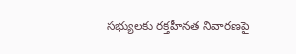సభ్యులకు రక్తహీనత నివారణపై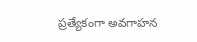ప్రత్యేకంగా అవగాహన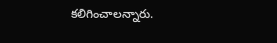కలిగించాలన్నారు.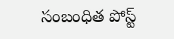సంబంధిత పోస్ట్